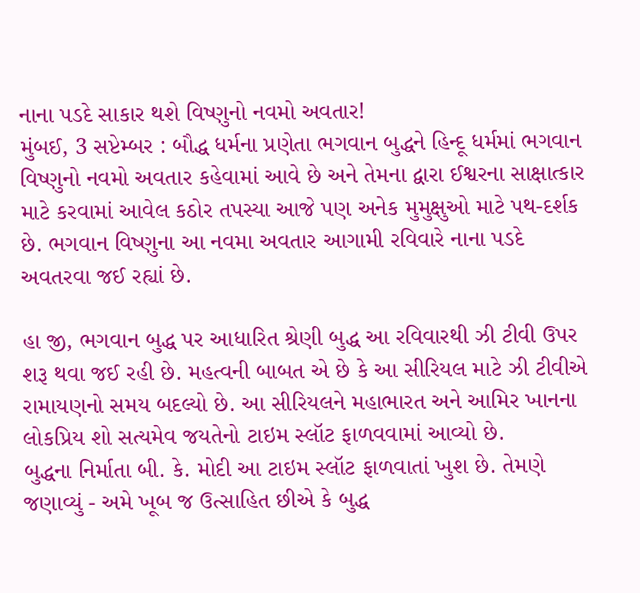નાના પડદે સાકાર થશે વિષ્ણુનો નવમો અવતાર!
મુંબઈ, 3 સપ્ટેમ્બર : બૌદ્ધ ધર્મના પ્રણેતા ભગવાન બુદ્ધને હિન્દૂ ધર્મમાં ભગવાન વિષ્ણુનો નવમો અવતાર કહેવામાં આવે છે અને તેમના દ્વારા ઈશ્વરના સાક્ષાત્કાર માટે કરવામાં આવેલ કઠોર તપસ્યા આજે પણ અનેક મુમુક્ષુઓ માટે પથ-દર્શક છે. ભગવાન વિષ્ણુના આ નવમા અવતાર આગામી રવિવારે નાના પડદે અવતરવા જઈ રહ્યાં છે.

હા જી, ભગવાન બુદ્ધ પર આધારિત શ્રેણી બુદ્ધ આ રવિવારથી ઝી ટીવી ઉપર શરૂ થવા જઈ રહી છે. મહત્વની બાબત એ છે કે આ સીરિયલ માટે ઝી ટીવીએ રામાયણનો સમય બદલ્યો છે. આ સીરિયલને મહાભારત અને આમિર ખાનના લોકપ્રિય શો સત્યમેવ જયતેનો ટાઇમ સ્લૉટ ફાળવવામાં આવ્યો છે.
બુદ્ધના નિર્માતા બી. કે. મોદી આ ટાઇમ સ્લૉટ ફાળવાતાં ખુશ છે. તેમણે જણાવ્યું - અમે ખૂબ જ ઉત્સાહિત છીએ કે બુદ્ધ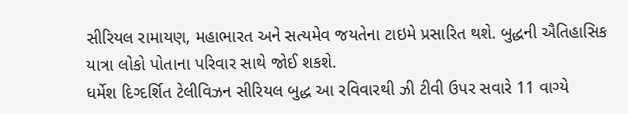સીરિયલ રામાયણ, મહાભારત અને સત્યમેવ જયતેના ટાઇમે પ્રસારિત થશે. બુદ્ધની ઐતિહાસિક યાત્રા લોકો પોતાના પરિવાર સાથે જોઈ શકશે.
ધર્મેશ દિગ્દર્શિત ટેલીવિઝન સીરિયલ બુદ્ધ આ રવિવારથી ઝી ટીવી ઉપર સવારે 11 વાગ્યે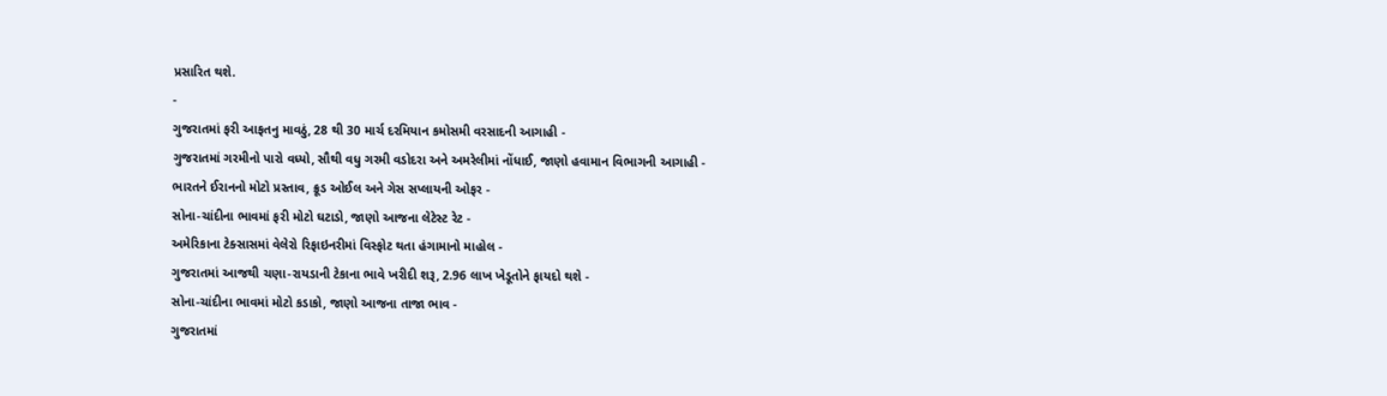પ્રસારિત થશે.
-
ગુજરાતમાં ફરી આફતનુ માવઠું, 28 થી 30 માર્ચ દરમિયાન કમોસમી વરસાદની આગાહી -
ગુજરાતમાં ગરમીનો પારો વધ્યો, સૌથી વધુ ગરમી વડોદરા અને અમરેલીમાં નોંધાઈ, જાણો હવામાન વિભાગની આગાહી -
ભારતને ઈરાનનો મોટો પ્રસ્તાવ, ક્રૂડ ઓઈલ અને ગેસ સપ્લાયની ઓફર -
સોના-ચાંદીના ભાવમાં ફરી મોટો ઘટાડો, જાણો આજના લેટેસ્ટ રેટ -
અમેરિકાના ટેક્સાસમાં વેલેરો રિફાઇનરીમાં વિસ્ફોટ થતા હંગામાનો માહોલ -
ગુજરાતમાં આજથી ચણા-રાયડાની ટેકાના ભાવે ખરીદી શરૂ, 2.96 લાખ ખેડૂતોને ફાયદો થશે -
સોના-ચાંદીના ભાવમાં મોટો કડાકો, જાણો આજના તાજા ભાવ -
ગુજરાતમાં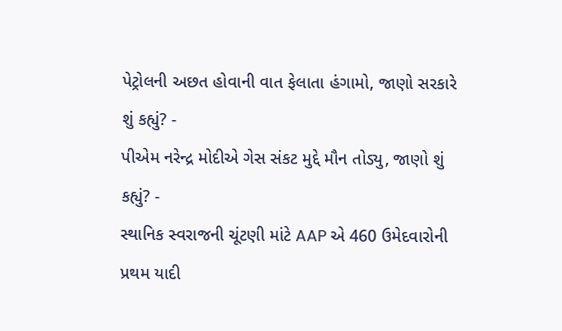પેટ્રોલની અછત હોવાની વાત ફેલાતા હંગામો, જાણો સરકારે શું કહ્યું? -
પીએમ નરેન્દ્ર મોદીએ ગેસ સંકટ મુદ્દે મૌન તોડ્યુ, જાણો શું કહ્યું? -
સ્થાનિક સ્વરાજની ચૂંટણી માંટે AAP એ 460 ઉમેદવારોની પ્રથમ યાદી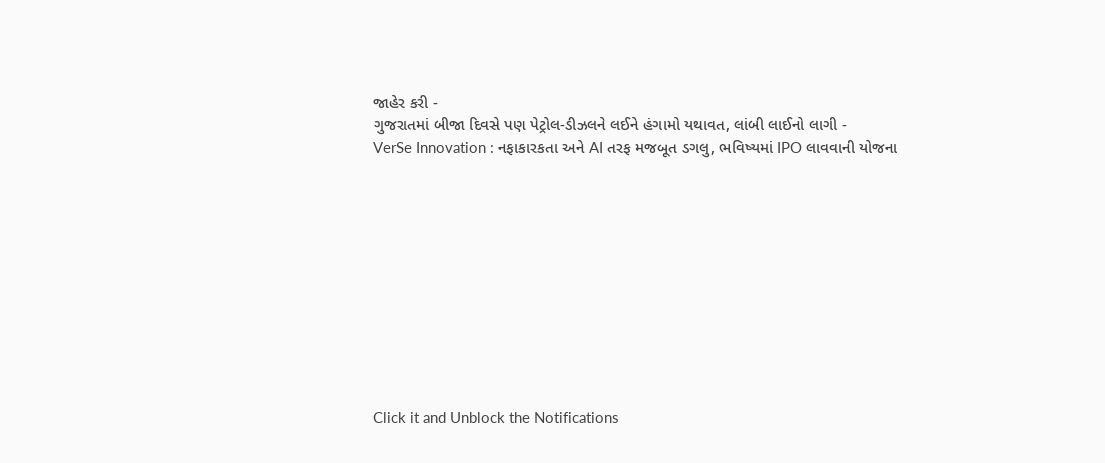જાહેર કરી -
ગુજરાતમાં બીજા દિવસે પણ પેટ્રોલ-ડીઝલને લઈને હંગામો યથાવત, લાંબી લાઈનો લાગી -
VerSe Innovation : નફાકારકતા અને AI તરફ મજબૂત ડગલુ, ભવિષ્યમાં IPO લાવવાની યોજના











Click it and Unblock the Notifications